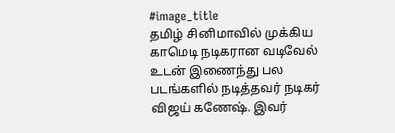#image_title
தமிழ் சினிமாவில் முக்கிய காமெடி நடிகரான வடிவேல் உடன் இணைந்து பல படங்களில் நடித்தவர் நடிகர் விஜய் கணேஷ். இவர்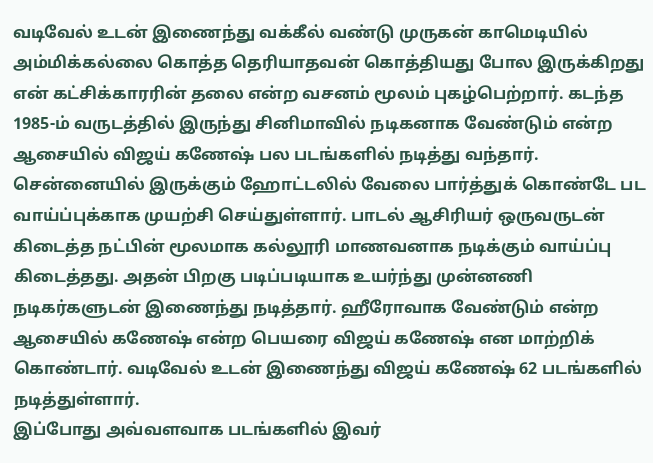வடிவேல் உடன் இணைந்து வக்கீல் வண்டு முருகன் காமெடியில் அம்மிக்கல்லை கொத்த தெரியாதவன் கொத்தியது போல இருக்கிறது என் கட்சிக்காரரின் தலை என்ற வசனம் மூலம் புகழ்பெற்றார். கடந்த 1985-ம் வருடத்தில் இருந்து சினிமாவில் நடிகனாக வேண்டும் என்ற ஆசையில் விஜய் கணேஷ் பல படங்களில் நடித்து வந்தார்.
சென்னையில் இருக்கும் ஹோட்டலில் வேலை பார்த்துக் கொண்டே பட வாய்ப்புக்காக முயற்சி செய்துள்ளார். பாடல் ஆசிரியர் ஒருவருடன் கிடைத்த நட்பின் மூலமாக கல்லூரி மாணவனாக நடிக்கும் வாய்ப்பு கிடைத்தது. அதன் பிறகு படிப்படியாக உயர்ந்து முன்னணி நடிகர்களுடன் இணைந்து நடித்தார். ஹீரோவாக வேண்டும் என்ற ஆசையில் கணேஷ் என்ற பெயரை விஜய் கணேஷ் என மாற்றிக் கொண்டார். வடிவேல் உடன் இணைந்து விஜய் கணேஷ் 62 படங்களில் நடித்துள்ளார்.
இப்போது அவ்வளவாக படங்களில் இவர்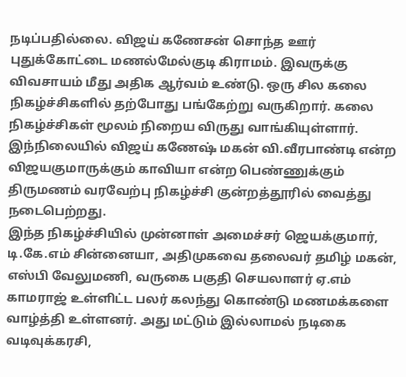நடிப்பதில்லை. விஜய் கணேசன் சொந்த ஊர் புதுக்கோட்டை மணல்மேல்குடி கிராமம். இவருக்கு விவசாயம் மீது அதிக ஆர்வம் உண்டு. ஒரு சில கலை நிகழ்ச்சிகளில் தற்போது பங்கேற்று வருகிறார். கலை நிகழ்ச்சிகள் மூலம் நிறைய விருது வாங்கியுள்ளார். இந்நிலையில் விஜய் கணேஷ் மகன் வி.வீரபாண்டி என்ற விஜயகுமாருக்கும் காவியா என்ற பெண்ணுக்கும் திருமணம் வரவேற்பு நிகழ்ச்சி குன்றத்தூரில் வைத்து நடைபெற்றது.
இந்த நிகழ்ச்சியில் முன்னாள் அமைச்சர் ஜெயக்குமார், டி.கே.எம் சின்னையா, அதிமுகவை தலைவர் தமிழ் மகன், எஸ்பி வேலுமணி, வருகை பகுதி செயலாளர் ஏ.எம் காமராஜ் உள்ளிட்ட பலர் கலந்து கொண்டு மணமக்களை வாழ்த்தி உள்ளனர். அது மட்டும் இல்லாமல் நடிகை வடிவுக்கரசி,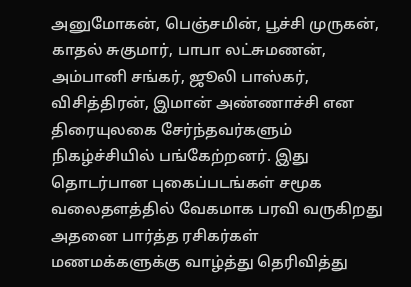அனுமோகன், பெஞ்சமின், பூச்சி முருகன், காதல் சுகுமார், பாபா லட்சுமணன், அம்பானி சங்கர், ஜூலி பாஸ்கர், விசித்திரன், இமான் அண்ணாச்சி என திரையுலகை சேர்ந்தவர்களும் நிகழ்ச்சியில் பங்கேற்றனர். இது தொடர்பான புகைப்படங்கள் சமூக வலைதளத்தில் வேகமாக பரவி வருகிறது அதனை பார்த்த ரசிகர்கள் மணமக்களுக்கு வாழ்த்து தெரிவித்து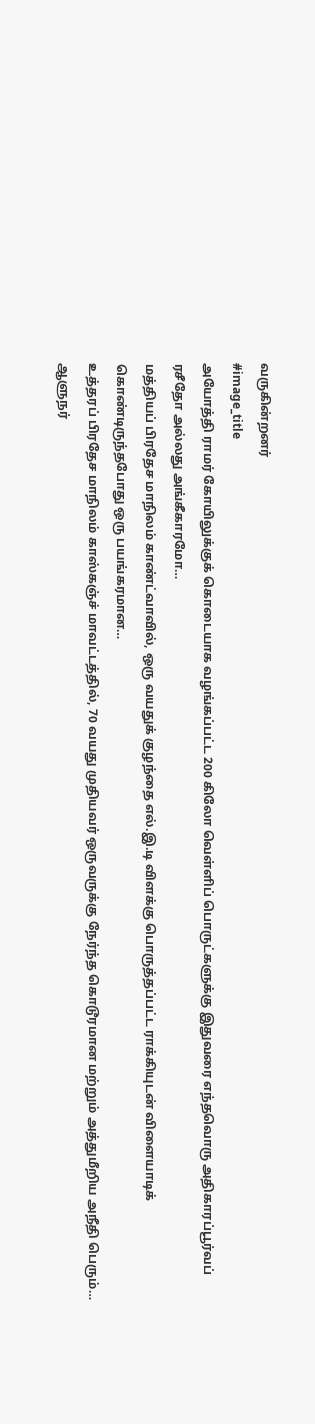வருகின்றனர்
#image_title
அயோத்தி ராமர் கோயிலுக்குக் கொடையாக வழங்கப்பட்ட 200 கிலோ வெள்ளிப் பொருட்களுக்கு இதுவரை எந்தவொரு அதிகாரப்பூர்வப் ரசீதோ அல்லது அங்கீகாரமோ…
மத்தியப் பிரதேச மாநிலம் காண்ட்வாவில், ஒரு வயதுக் குழந்தை எல்.இ.டி விளக்கு பொருத்தப்பட்ட ராக்கியுடன் விளையாடிக் கொண்டிருந்தபோது ஒரு பயங்கரமான…
உத்தரப் பிரதேச மாநிலம் காஸ்கஞ்ச் மாவட்டத்தில், 70 வயது முதியவர் ஒருவருக்கு நேர்ந்த கொடூரமான மற்றும் அத்துமீறிய அநீதி பெரும்…
ஆளுநர்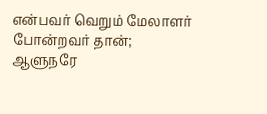என்பவர் வெறும் மேலாளர் போன்றவர் தான்; ஆளுநரே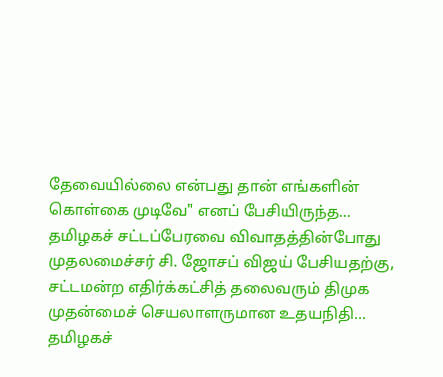தேவையில்லை என்பது தான் எங்களின் கொள்கை முடிவே" எனப் பேசியிருந்த…
தமிழகச் சட்டப்பேரவை விவாதத்தின்போது முதலமைச்சர் சி. ஜோசப் விஜய் பேசியதற்கு, சட்டமன்ற எதிர்க்கட்சித் தலைவரும் திமுக முதன்மைச் செயலாளருமான உதயநிதி…
தமிழகச்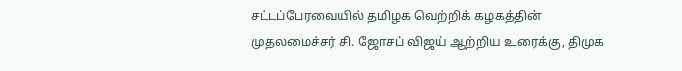சட்டப்பேரவையில் தமிழக வெற்றிக் கழகத்தின் முதலமைச்சர் சி. ஜோசப் விஜய் ஆற்றிய உரைக்கு, திமுக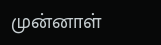முன்னாள்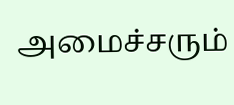அமைச்சரும்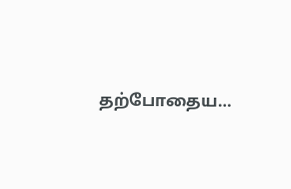தற்போதைய…